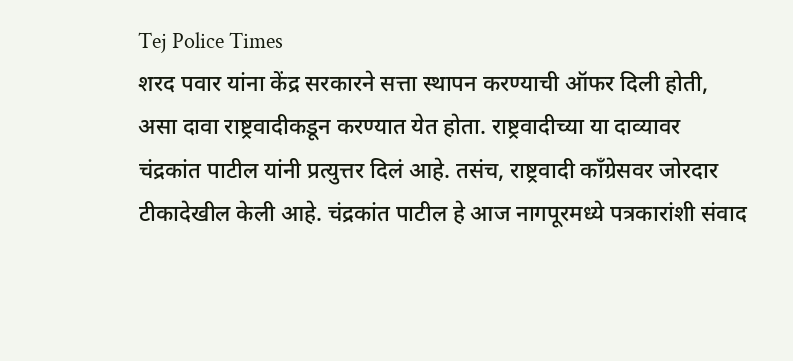Tej Police Times
शरद पवार यांना केंद्र सरकारने सत्ता स्थापन करण्याची ऑफर दिली होती, असा दावा राष्ट्रवादीकडून करण्यात येत होता. राष्ट्रवादीच्या या दाव्यावर चंद्रकांत पाटील यांनी प्रत्युत्तर दिलं आहे. तसंच, राष्ट्रवादी काँग्रेसवर जोरदार टीकादेखील केली आहे. चंद्रकांत पाटील हे आज नागपूरमध्ये पत्रकारांशी संवाद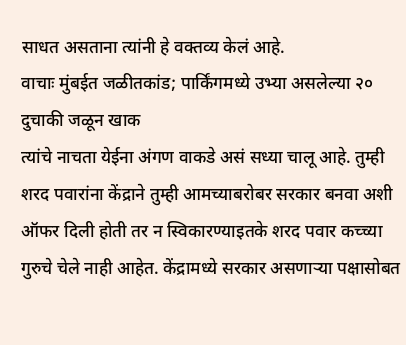साधत असताना त्यांनी हे वक्तव्य केलं आहे.
वाचाः मुंबईत जळीतकांड; पार्किंगमध्ये उभ्या असलेल्या २० दुचाकी जळून खाक
त्यांचे नाचता येईना अंगण वाकडे असं सध्या चालू आहे. तुम्ही शरद पवारांना केंद्राने तुम्ही आमच्याबरोबर सरकार बनवा अशी ऑफर दिली होती तर न स्विकारण्याइतके शरद पवार कच्च्या गुरुचे चेले नाही आहेत. केंद्रामध्ये सरकार असणाऱ्या पक्षासोबत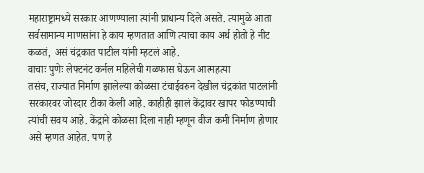महाराष्ट्रामध्ये सरकार आणण्याला त्यांनी प्राधान्य दिले असते. त्यामुळे आता सर्वसामान्य माणसांना हे काय म्हणतात आणि त्याचा काय अर्थ होतो हे नीट कळतं, असं चंद्रकात पाटील यांनी म्हटलं आहे.
वाचाः पुणेः लेफ्टनंट कर्नल महिलेची गळफास घेऊन आत्महत्या
तसंच, राज्यात निर्माण झालेल्या कोळसा टंचाईवरुन देखील चंद्रकांत पाटलांनी सरकारवर जोरदार टीका केली आहे. काहीही झालं केंद्रावर खापर फोडण्याची त्यांची सवय आहे. केंद्राने कोळसा दिला नाही म्हणून वीज कमी निर्माण होणार असे म्हणत आहेत. पण हे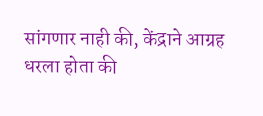सांगणार नाही की, केंद्राने आग्रह धरला होता की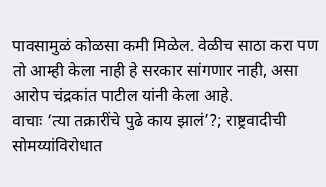पावसामुळं कोळसा कमी मिळेल. वेळीच साठा करा पण तो आम्ही केला नाही हे सरकार सांगणार नाही, असा आरोप चंद्रकांत पाटील यांनी केला आहे.
वाचाः ‘त्या तक्रारींचे पुढे काय झालं’?; राष्ट्रवादीची सोमय्यांविरोधात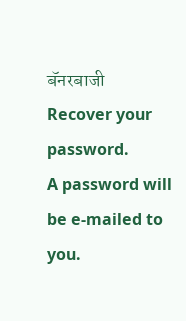बॅनरबाजी
Recover your password.
A password will be e-mailed to you.